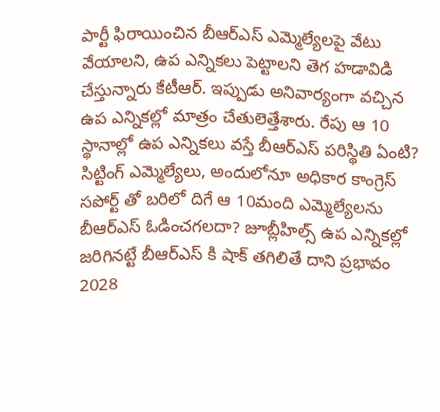పార్టీ ఫిరాయించిన బీఆర్ఎస్ ఎమ్మెల్యేలపై వేటు వేయాలని, ఉప ఎన్నికలు పెట్టాలని తెగ హడావిడి చేస్తున్నారు కేటీఆర్. ఇప్పుడు అనివార్యంగా వచ్చిన ఉప ఎన్నికల్లో మాత్రం చేతులెత్తేశారు. రేపు ఆ 10 స్థానాల్లో ఉప ఎన్నికలు వస్తే బీఆర్ఎస్ పరిస్థితి ఏంటి? సిట్టింగ్ ఎమ్మెల్యేలు, అందులోనూ అధికార కాంగ్రెస్ సపోర్ట్ తో బరిలో దిగే ఆ 10మంది ఎమ్మెల్యేలను బీఆర్ఎస్ ఓడించగలదా? జూబ్లీహిల్స్ ఉప ఎన్నికల్లో జరిగినట్టే బీఆర్ఎస్ కి షాక్ తగిలితే దాని ప్రభావం 2028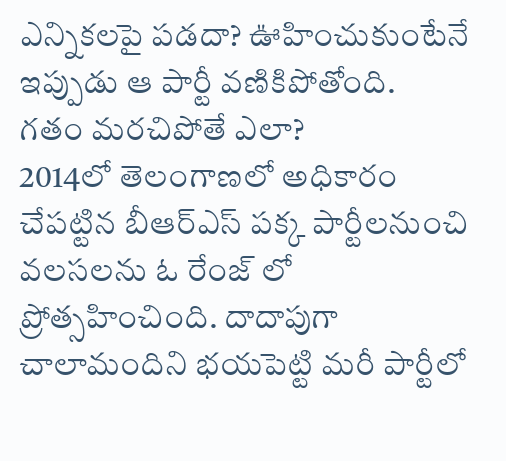ఎన్నికలపై పడదా? ఊహించుకుంటేనే ఇప్పుడు ఆ పార్టీ వణికిపోతోంది.
గతం మరచిపోతే ఎలా?
2014లో తెలంగాణలో అధికారం చేపట్టిన బీఆర్ఎస్ పక్క పార్టీలనుంచి వలసలను ఓ రేంజ్ లో ప్రోత్సహించింది. దాదాపుగా చాలామందిని భయపెట్టి మరీ పార్టీలో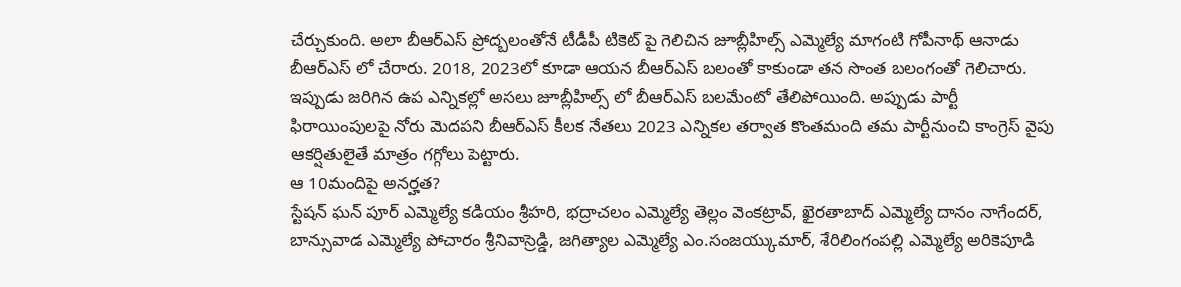చేర్చుకుంది. అలా బీఆర్ఎస్ ప్రోద్బలంతోనే టీడీపీ టికెట్ పై గెలిచిన జూబ్లీహిల్స్ ఎమ్మెల్యే మాగంటి గోపీనాథ్ ఆనాడు బీఆర్ఎస్ లో చేరారు. 2018, 2023లో కూడా ఆయన బీఆర్ఎస్ బలంతో కాకుండా తన సొంత బలంగంతో గెలిచారు. ఇప్పుడు జరిగిన ఉప ఎన్నికల్లో అసలు జూబ్లీహిల్స్ లో బీఆర్ఎస్ బలమేంటో తేలిపోయింది. అప్పుడు పార్టీ ఫిరాయింపులపై నోరు మెదపని బీఆర్ఎస్ కీలక నేతలు 2023 ఎన్నికల తర్వాత కొంతమంది తమ పార్టీనుంచి కాంగ్రెస్ వైపు ఆకర్షితులైతే మాత్రం గగ్గోలు పెట్టారు.
ఆ 10మందిపై అనర్హత?
స్టేషన్ ఘన్ పూర్ ఎమ్మెల్యే కడియం శ్రీహరి, భద్రాచలం ఎమ్మెల్యే తెల్లం వెంకట్రావ్, ఖైరతాబాద్ ఎమ్మెల్యే దానం నాగేందర్, బాన్సువాడ ఎమ్మెల్యే పోచారం శ్రీనివాస్రెడ్డి, జగిత్యాల ఎమ్మెల్యే ఎం.సంజయ్కుమార్, శేరిలింగంపల్లి ఎమ్మెల్యే అరికెపూడి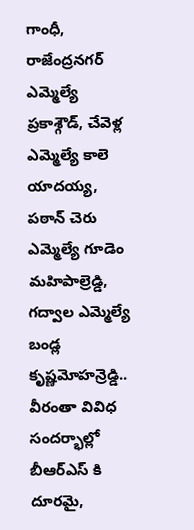గాంధీ, రాజేంద్రనగర్ ఎమ్మెల్యే ప్రకాశ్గౌడ్, చేవెళ్ల ఎమ్మెల్యే కాలె యాదయ్య, పఠాన్ చెరు ఎమ్మెల్యే గూడెం మహిపాల్రెడ్డి, గద్వాల ఎమ్మెల్యే బండ్ల కృష్ణమోహన్రెడ్డి.. వీరంతా వివిధ సందర్భాల్లో బీఆర్ఎస్ కి దూరమై,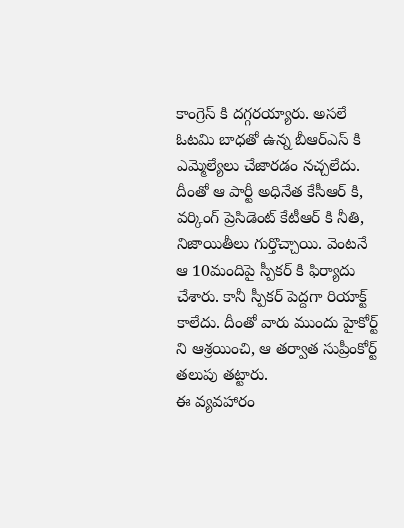కాంగ్రెస్ కి దగ్గరయ్యారు. అసలే ఓటమి బాధతో ఉన్న బీఆర్ఎస్ కి ఎమ్మెల్యేలు చేజారడం నచ్చలేదు. దీంతో ఆ పార్టీ అధినేత కేసీఆర్ కి, వర్కింగ్ ప్రెసిడెంట్ కేటీఆర్ కి నీతి, నిజాయితీలు గుర్తొచ్చాయి. వెంటనే ఆ 10మందిపై స్పీకర్ కి ఫిర్యాదు చేశారు. కానీ స్పీకర్ పెద్దగా రియాక్ట్ కాలేదు. దీంతో వారు ముందు హైకోర్ట్ ని ఆశ్రయించి, ఆ తర్వాత సుప్రీంకోర్ట్ తలుపు తట్టారు.
ఈ వ్యవహారం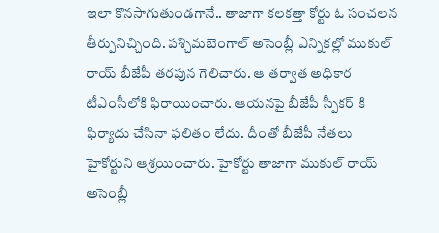ఇలా కొనసాగుతుండగానే.. తాజాగా కలకత్తా కోర్టు ఓ సంచలన తీర్పునిచ్చింది. పశ్చిమబెంగాల్ అసెంబ్లీ ఎన్నికల్లో ముకుల్ రాయ్ బీజేపీ తరపున గెలిచారు. ఆ తర్వాత అధికార టీఎంసీలోకి ఫిరాయించారు. ఆయనపై బీజేపీ స్పీకర్ కి ఫిర్యాదు చేసినా ఫలితం లేదు. దీంతో బీజేపీ నేతలు హైకోర్టుని ఆశ్రయించారు. హైకోర్టు తాజాగా ముకుల్ రాయ్ అసెంబ్లీ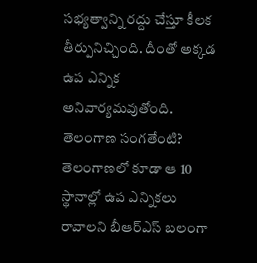సభ్యత్వాన్ని రద్దు చేస్తూ కీలక తీర్పునిచ్చింది. దీంతో అక్కడ ఉప ఎన్నిక అనివార్యమవుతోంది.
తెలంగాణ సంగతేంటి?
తెలంగాణలో కూడా ఆ 10 స్థానాల్లో ఉప ఎన్నికలు రావాలని బీఆర్ఎస్ బలంగా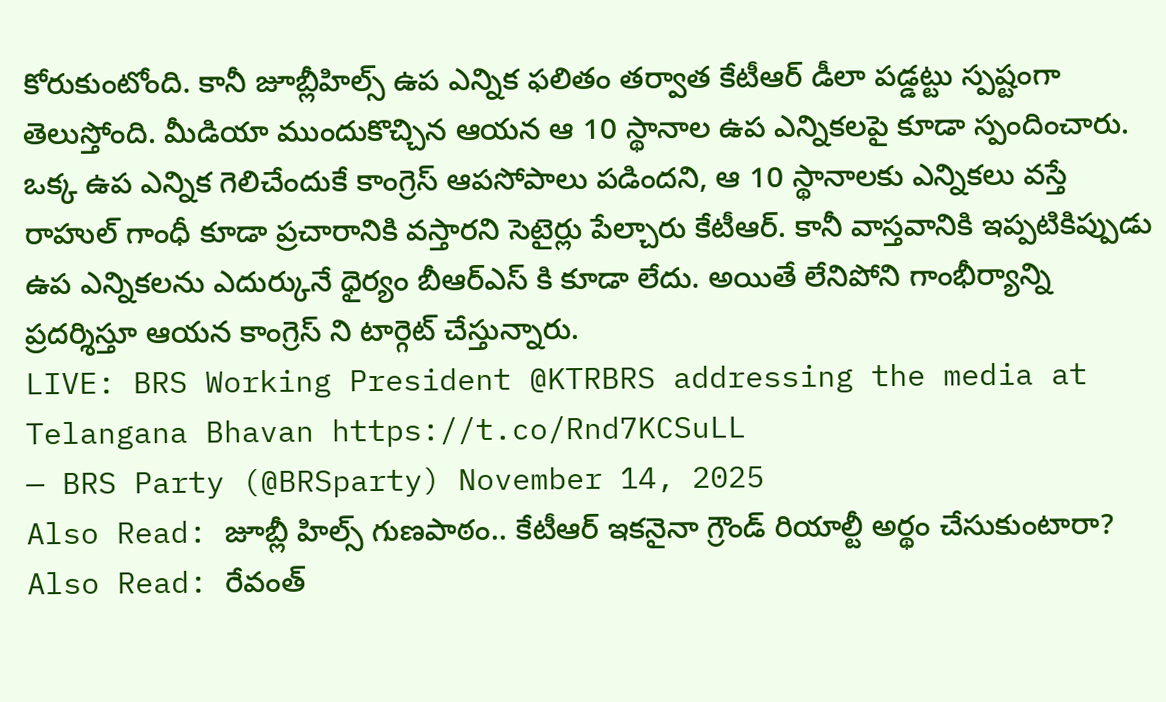కోరుకుంటోంది. కానీ జూబ్లీహిల్స్ ఉప ఎన్నిక ఫలితం తర్వాత కేటీఆర్ డీలా పడ్డట్టు స్పష్టంగా తెలుస్తోంది. మీడియా ముందుకొచ్చిన ఆయన ఆ 10 స్థానాల ఉప ఎన్నికలపై కూడా స్పందించారు. ఒక్క ఉప ఎన్నిక గెలిచేందుకే కాంగ్రెస్ ఆపసోపాలు పడిందని, ఆ 10 స్థానాలకు ఎన్నికలు వస్తే రాహుల్ గాంధీ కూడా ప్రచారానికి వస్తారని సెటైర్లు పేల్చారు కేటీఆర్. కానీ వాస్తవానికి ఇప్పటికిప్పుడు ఉప ఎన్నికలను ఎదుర్కునే ధైర్యం బీఆర్ఎస్ కి కూడా లేదు. అయితే లేనిపోని గాంభీర్యాన్ని ప్రదర్శిస్తూ ఆయన కాంగ్రెస్ ని టార్గెట్ చేస్తున్నారు.
LIVE: BRS Working President @KTRBRS addressing the media at Telangana Bhavan https://t.co/Rnd7KCSuLL
— BRS Party (@BRSparty) November 14, 2025
Also Read: జూబ్లీ హిల్స్ గుణపాఠం.. కేటీఆర్ ఇకనైనా గ్రౌండ్ రియాల్టీ అర్థం చేసుకుంటారా?
Also Read: రేవంత్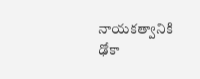నాయకత్వానికి ఢోకా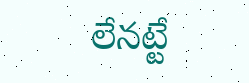లేనట్టే